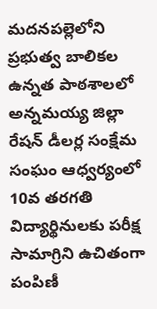మదనపల్లెలోని ప్రభుత్వ బాలికల ఉన్నత పాఠశాలలో అన్నమయ్య జిల్లా రేషన్ డీలర్ల సంక్షేమ సంఘం ఆధ్వర్యంలో 10వ తరగతి విద్యార్థినులకు పరీక్ష సామాగ్రిని ఉచితంగా పంపిణీ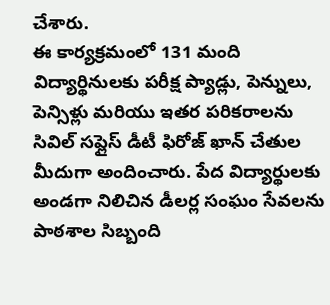చేశారు.
ఈ కార్యక్రమంలో 131 మంది విద్యార్థినులకు పరీక్ష ప్యాడ్లు, పెన్నులు, పెన్సిళ్లు మరియు ఇతర పరికరాలను సివిల్ సప్లైస్ డీటీ ఫిరోజ్ ఖాన్ చేతుల మీదుగా అందించారు. పేద విద్యార్థులకు అండగా నిలిచిన డీలర్ల సంఘం సేవలను పాఠశాల సిబ్బంది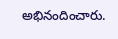అభినందించారు.